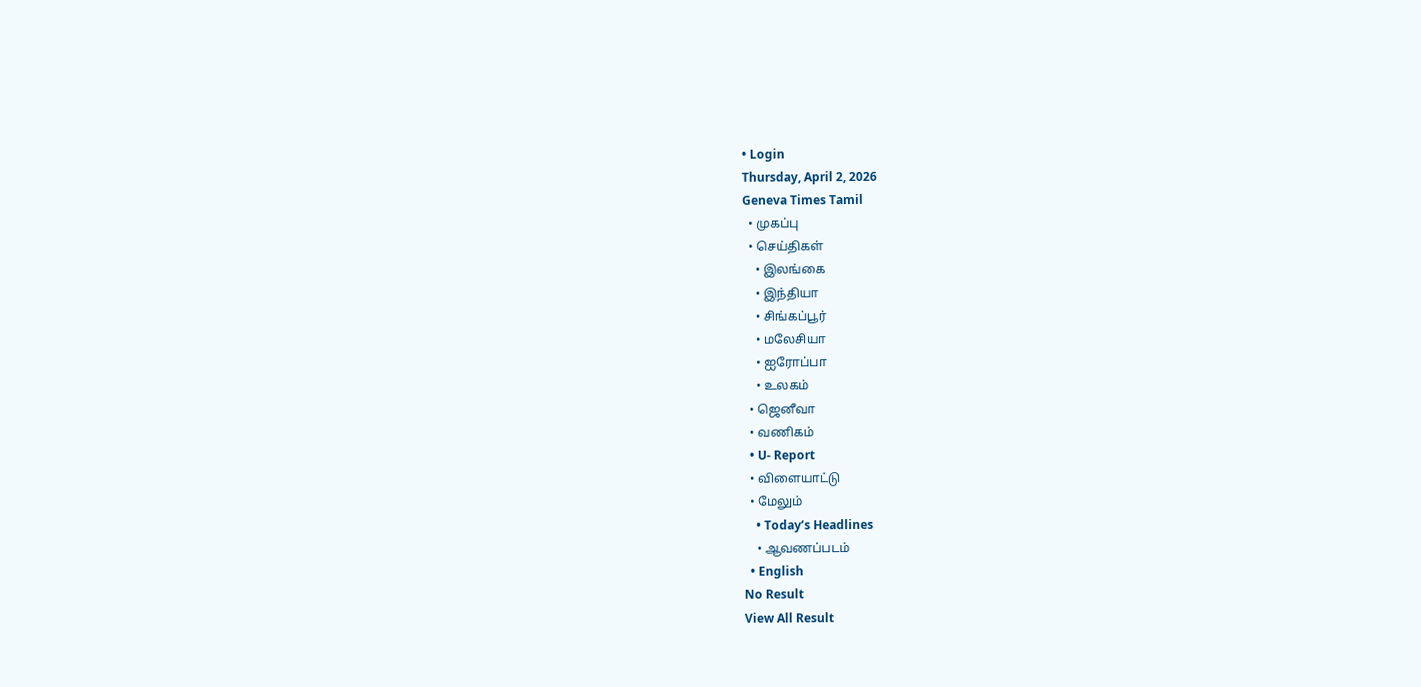• Login
Thursday, April 2, 2026
Geneva Times Tamil
  • முகப்பு
  • செய்திகள்
    • இலங்கை
    • இந்தியா
    • சிங்கப்பூர்
    • மலேசியா
    • ஐரோப்பா
    • உலகம்
  • ஜெனீவா
  • வணிகம்
  • U- Report
  • விளையாட்டு
  • மேலும்
    • Today’s Headlines
    • ஆவணப்படம்
  • English
No Result
View All Result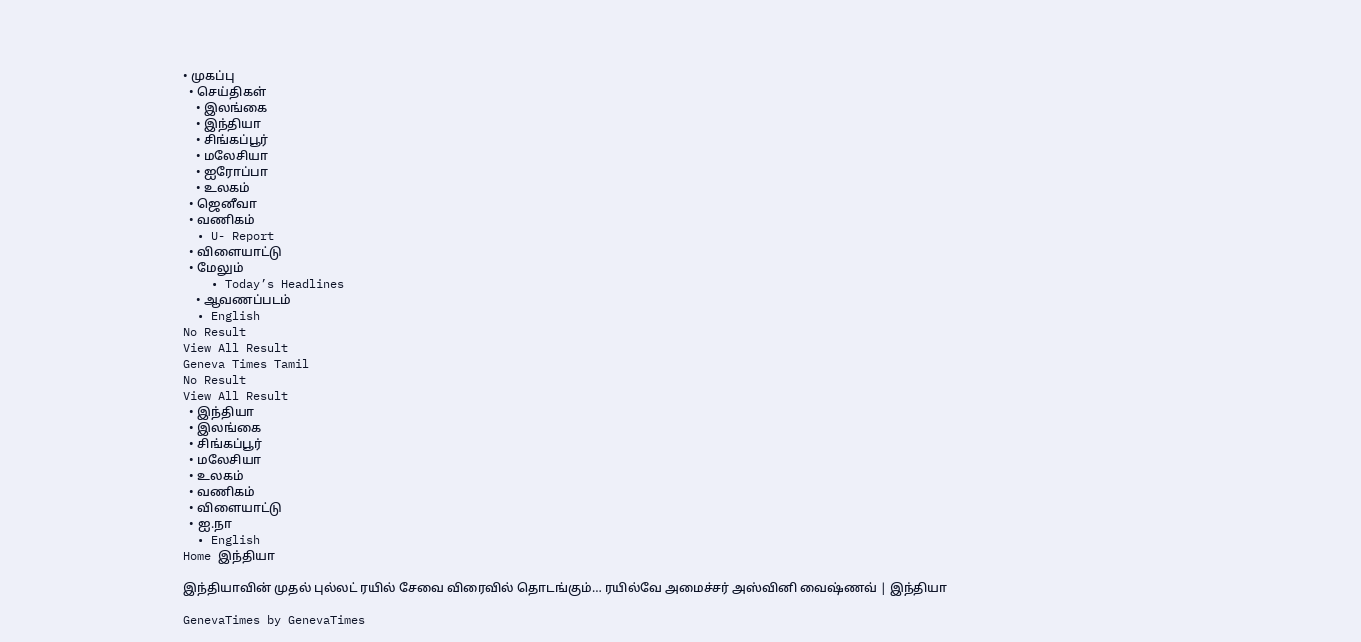• முகப்பு
  • செய்திகள்
    • இலங்கை
    • இந்தியா
    • சிங்கப்பூர்
    • மலேசியா
    • ஐரோப்பா
    • உலகம்
  • ஜெனீவா
  • வணிகம்
  • U- Report
  • விளையாட்டு
  • மேலும்
    • Today’s Headlines
    • ஆவணப்படம்
  • English
No Result
View All Result
Geneva Times Tamil
No Result
View All Result
  • இந்தியா
  • இலங்கை
  • சிங்கப்பூர்
  • மலேசியா
  • உலகம்
  • வணிகம்
  • விளையாட்டு
  • ஐ.நா
  • English
Home இந்தியா

இந்தியாவின் முதல் புல்லட் ரயில் சேவை விரைவில் தொடங்கும்… ரயில்வே அமைச்சர் அஸ்வினி வைஷ்ணவ் | இந்தியா

GenevaTimes by GenevaTimes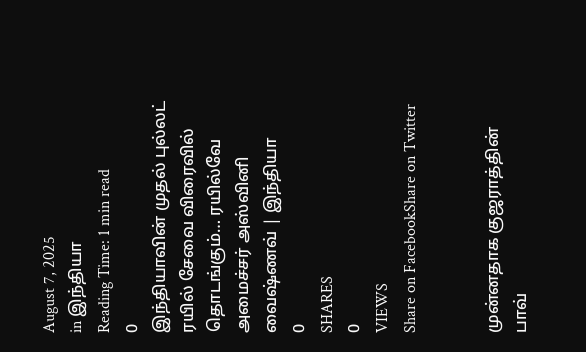August 7, 2025
in இந்தியா
Reading Time: 1 min read
0
இந்தியாவின் முதல் புல்லட் ரயில் சேவை விரைவில் தொடங்கும்… ரயில்வே அமைச்சர் அஸ்வினி வைஷ்ணவ் | இந்தியா
0
SHARES
0
VIEWS
Share on FacebookShare on Twitter


முன்னதாக குஜராத்தின் பாவ்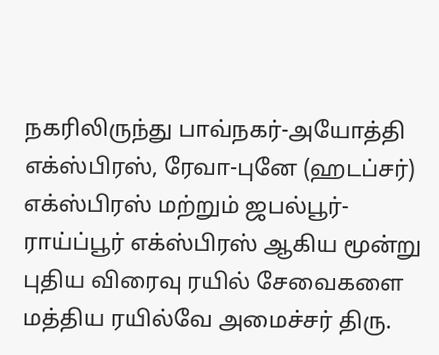நகரிலிருந்து பாவ்நகர்-அயோத்தி எக்ஸ்பிரஸ், ரேவா-புனே (ஹடப்சர்) எக்ஸ்பிரஸ் மற்றும் ஜபல்பூர்-ராய்ப்பூர் எக்ஸ்பிரஸ் ஆகிய மூன்று புதிய விரைவு ரயில் சேவைகளை மத்திய ரயில்வே அமைச்சர் திரு.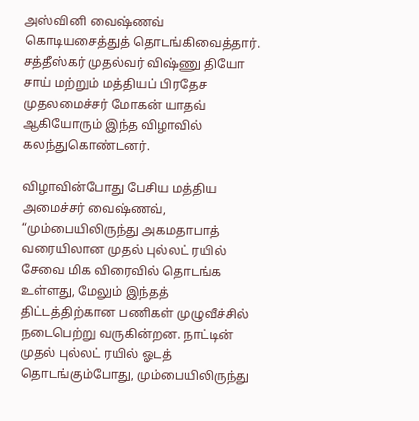அஸ்வினி வைஷ்ணவ் கொடியசைத்துத் தொடங்கிவைத்தார். சத்தீஸ்கர் முதல்வர் விஷ்ணு தியோ சாய் மற்றும் மத்தியப் பிரதேச முதலமைச்சர் மோகன் யாதவ் ஆகியோரும் இந்த விழாவில் கலந்துகொண்டனர்.

விழாவின்போது பேசிய மத்திய அமைச்சர் வைஷ்ணவ், “மும்பையிலிருந்து அகமதாபாத் வரையிலான முதல் புல்லட் ரயில் சேவை மிக விரைவில் தொடங்க உள்ளது, மேலும் இந்தத் திட்டத்திற்கான பணிகள் முழுவீச்சில் நடைபெற்று வருகின்றன. நாட்டின் முதல் புல்லட் ரயில் ஓடத் தொடங்கும்போது, மும்பையிலிருந்து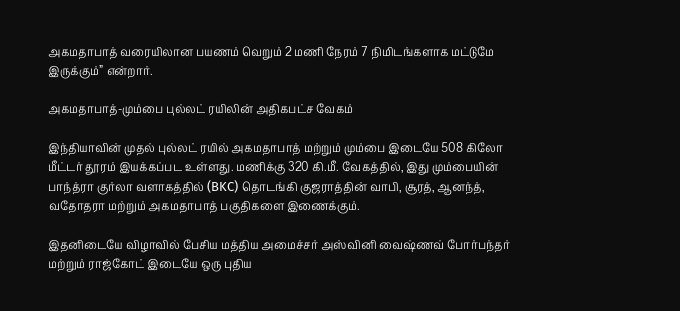அகமதாபாத் வரையிலான பயணம் வெறும் 2 மணி நேரம் 7 நிமிடங்களாக மட்டுமே இருக்கும்” என்றார்.

அகமதாபாத்-மும்பை புல்லட் ரயிலின் அதிகபட்ச வேகம்

இந்தியாவின் முதல் புல்லட் ரயில் அகமதாபாத் மற்றும் மும்பை இடையே 508 கிலோ மீட்டர் தூரம் இயக்கப்பட உள்ளது. மணிக்கு 320 கி.மீ. வேகத்தில், இது மும்பையின் பாந்த்ரா குர்லா வளாகத்தில் (BKC) தொடங்கி குஜராத்தின் வாபி, சூரத், ஆனந்த், வதோதரா மற்றும் அகமதாபாத் பகுதிகளை இணைக்கும்.

இதனிடையே விழாவில் பேசிய மத்திய அமைச்சர் அஸ்வினி வைஷ்ணவ் போர்பந்தர் மற்றும் ராஜ்கோட் இடையே ஒரு புதிய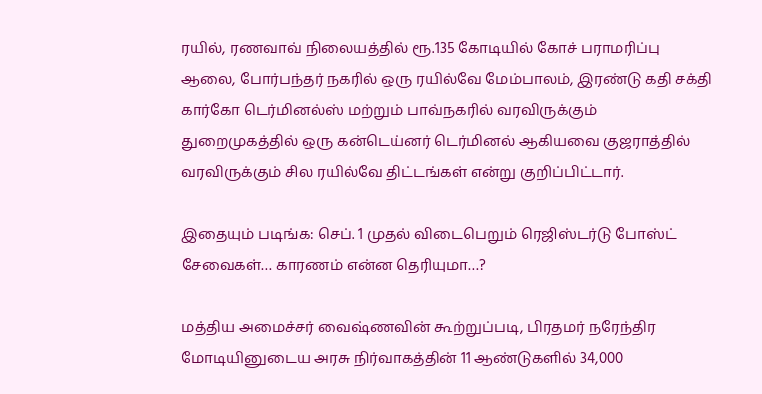ரயில், ரணவாவ் நிலையத்தில் ரூ.135 கோடியில் கோச் பராமரிப்பு ஆலை, போர்பந்தர் நகரில் ஒரு ரயில்வே மேம்பாலம், இரண்டு கதி சக்தி கார்கோ டெர்மினல்ஸ் மற்றும் பாவ்நகரில் வரவிருக்கும் துறைமுகத்தில் ஒரு கன்டெய்னர் டெர்மினல் ஆகியவை குஜராத்தில் வரவிருக்கும் சில ரயில்வே திட்டங்கள் என்று குறிப்பிட்டார்.

இதையும் படிங்க: செப். 1 முதல் விடைபெறும் ரெஜிஸ்டர்டு போஸ்ட் சேவைகள்… காரணம் என்ன தெரியுமா…?

மத்திய அமைச்சர் வைஷ்ணவின் கூற்றுப்படி, பிரதமர் நரேந்திர மோடியினுடைய அரசு நிர்வாகத்தின் 11 ஆண்டுகளில் 34,000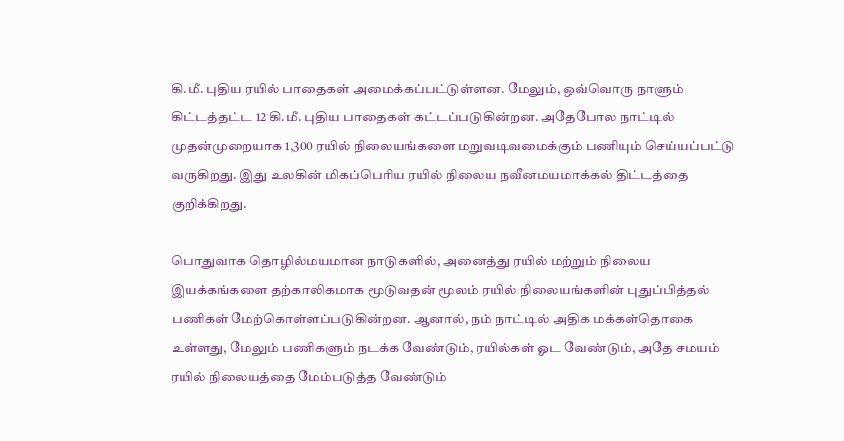கி.மீ. புதிய ரயில் பாதைகள் அமைக்கப்பட்டுள்ளன. மேலும், ஒவ்வொரு நாளும் கிட்டத்தட்ட 12 கி.மீ. புதிய பாதைகள் கட்டப்படுகின்றன. அதேபோல நாட்டில் முதன்முறையாக 1,300 ரயில் நிலையங்களை மறுவடிவமைக்கும் பணியும் செய்யப்பட்டு வருகிறது. இது உலகின் மிகப்பெரிய ரயில் நிலைய நவீனமயமாக்கல் திட்டத்தை குறிக்கிறது.

பொதுவாக தொழில்மயமான நாடுகளில், அனைத்து ரயில் மற்றும் நிலைய இயக்கங்களை தற்காலிகமாக மூடுவதன் மூலம் ரயில் நிலையங்களின் புதுப்பித்தல் பணிகள் மேற்கொள்ளப்படுகின்றன. ஆனால், நம் நாட்டில் அதிக மக்கள்தொகை உள்ளது, மேலும் பணிகளும் நடக்க வேண்டும், ரயில்கள் ஓட வேண்டும், அதே சமயம் ரயில் நிலையத்தை மேம்படுத்த வேண்டும்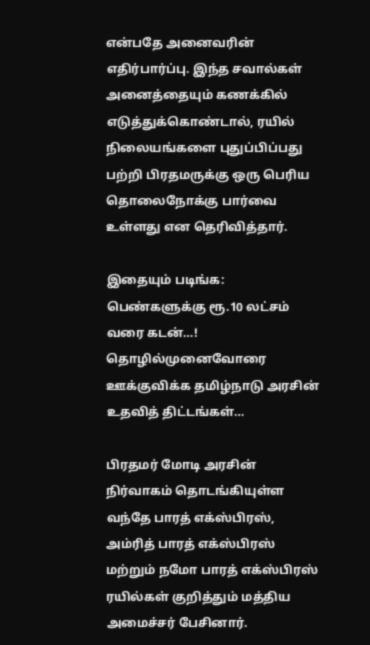என்பதே அனைவரின் எதிர்பார்ப்பு. இந்த சவால்கள் அனைத்தையும் கணக்கில் எடுத்துக்கொண்டால், ரயில் நிலையங்களை புதுப்பிப்பது பற்றி பிரதமருக்கு ஒரு பெரிய தொலைநோக்கு பார்வை உள்ளது என தெரிவித்தார்.

இதையும் படிங்க: பெண்களுக்கு ரூ.10 லட்சம் வரை கடன்…! தொழில்முனைவோரை ஊக்குவிக்க தமிழ்நாடு அரசின் உதவித் திட்டங்கள்…

பிரதமர் மோடி அரசின் நிர்வாகம் தொடங்கியுள்ள வந்தே பாரத் எக்ஸ்பிரஸ், அம்ரித் பாரத் எக்ஸ்பிரஸ் மற்றும் நமோ பாரத் எக்ஸ்பிரஸ் ரயில்கள் குறித்தும் மத்திய அமைச்சர் பேசினார்.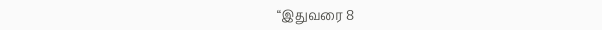“இதுவரை 8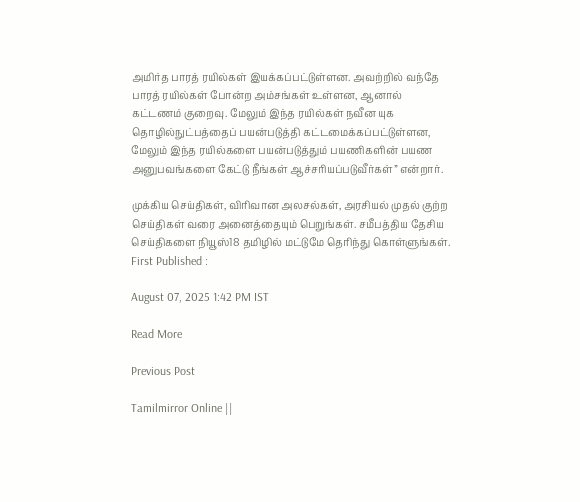அமிர்த பாரத் ரயில்கள் இயக்கப்பட்டுள்ளன. அவற்றில் வந்தே பாரத் ரயில்கள் போன்ற அம்சங்கள் உள்ளன, ஆனால் கட்டணம் குறைவு. மேலும் இந்த ரயில்கள் நவீன யுக தொழில்நுட்பத்தைப் பயன்படுத்தி கட்டமைக்கப்பட்டுள்ளன, மேலும் இந்த ரயில்களை பயன்படுத்தும் பயணிகளின் பயண அனுபவங்களை கேட்டு நீங்கள் ஆச்சரியப்படுவீர்கள்” என்றார்.

முக்கிய செய்திகள், விரிவான அலசல்கள், அரசியல் முதல் குற்ற செய்திகள் வரை அனைத்தையும் பெறுங்கள். சமீபத்திய தேசிய செய்திகளை நியூஸ்18 தமிழில் மட்டுமே தெரிந்து கொள்ளுங்கள்.
First Published :

August 07, 2025 1:42 PM IST

Read More

Previous Post

Tamilmirror Online ||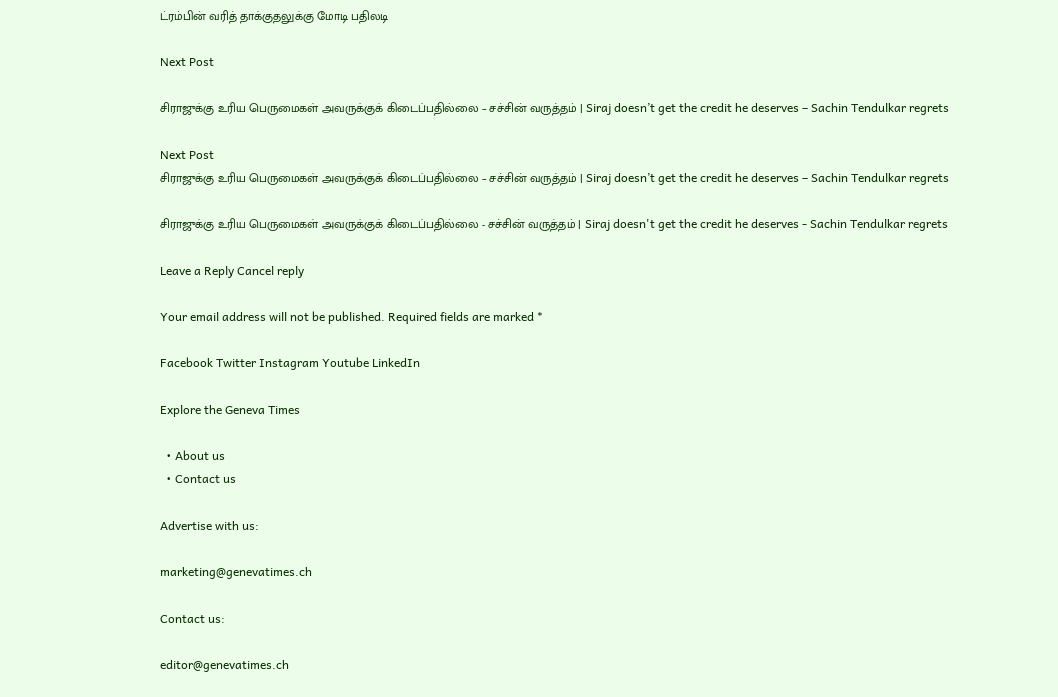ட்ரம்பின் வரித் தாக்குதலுக்கு மோடி பதிலடி

Next Post

சிராஜுக்கு உரிய பெருமைகள் அவருக்குக் கிடைப்பதில்லை – சச்சின் வருத்தம் | Siraj doesn’t get the credit he deserves – Sachin Tendulkar regrets

Next Post
சிராஜுக்கு உரிய பெருமைகள் அவருக்குக் கிடைப்பதில்லை – சச்சின் வருத்தம் | Siraj doesn’t get the credit he deserves – Sachin Tendulkar regrets

சிராஜுக்கு உரிய பெருமைகள் அவருக்குக் கிடைப்பதில்லை - சச்சின் வருத்தம் | Siraj doesn't get the credit he deserves - Sachin Tendulkar regrets

Leave a Reply Cancel reply

Your email address will not be published. Required fields are marked *

Facebook Twitter Instagram Youtube LinkedIn

Explore the Geneva Times

  • About us
  • Contact us

Advertise with us:

marketing@genevatimes.ch

Contact us:

editor@genevatimes.ch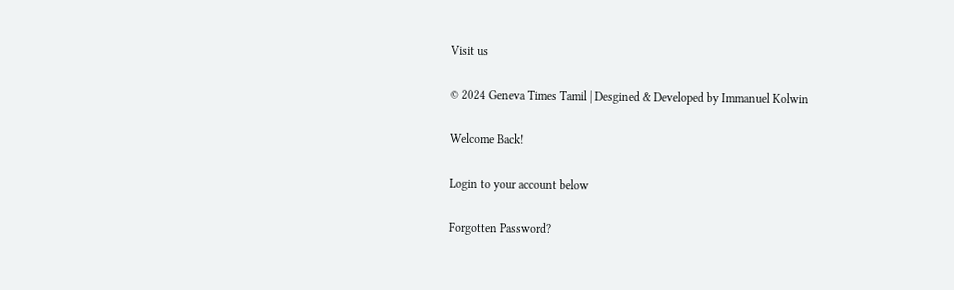Visit us

© 2024 Geneva Times Tamil | Desgined & Developed by Immanuel Kolwin

Welcome Back!

Login to your account below

Forgotten Password?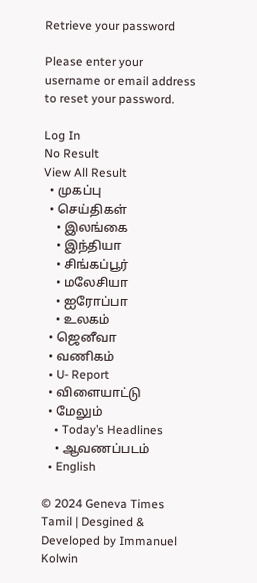Retrieve your password

Please enter your username or email address to reset your password.

Log In
No Result
View All Result
  • முகப்பு
  • செய்திகள்
    • இலங்கை
    • இந்தியா
    • சிங்கப்பூர்
    • மலேசியா
    • ஐரோப்பா
    • உலகம்
  • ஜெனீவா
  • வணிகம்
  • U- Report
  • விளையாட்டு
  • மேலும்
    • Today’s Headlines
    • ஆவணப்படம்
  • English

© 2024 Geneva Times Tamil | Desgined & Developed by Immanuel Kolwin